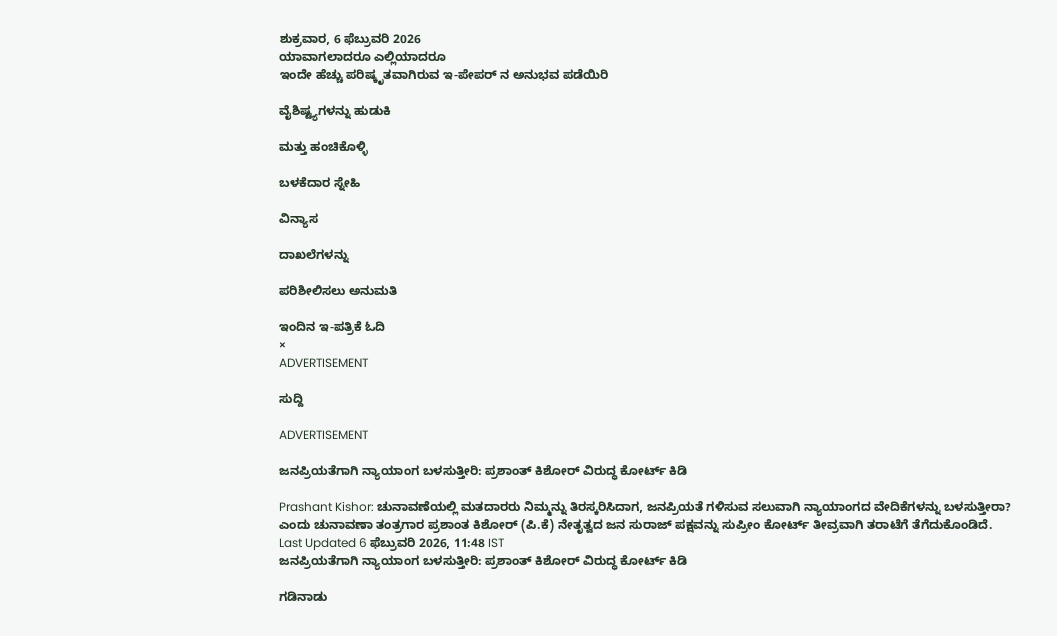ಶುಕ್ರವಾರ, 6 ಫೆಬ್ರುವರಿ 2026
ಯಾವಾಗಲಾದರೂ ಎಲ್ಲಿಯಾದರೂ
ಇಂದೇ ಹೆಚ್ಚು ಪರಿಷ್ಕೃತವಾಗಿರುವ ಇ-ಪೇಪರ್ ನ ಅನುಭವ ಪಡೆಯಿರಿ

ವೈಶಿಷ್ಟ್ಯಗಳನ್ನು ಹುಡುಕಿ

ಮತ್ತು ಹಂಚಿಕೊಳ್ಳಿ

ಬಳಕೆದಾರ ಸ್ನೇಹಿ

ವಿನ್ಯಾಸ

ದಾಖಲೆಗಳನ್ನು

ಪರಿಶೀಲಿಸಲು ಅನುಮತಿ

ಇಂದಿನ ಇ-ಪತ್ರಿಕೆ ಓದಿ
×
ADVERTISEMENT

ಸುದ್ದಿ

ADVERTISEMENT

ಜನಪ್ರಿಯತೆಗಾಗಿ ನ್ಯಾಯಾಂಗ ಬಳಸುತ್ತೀರಿ: ಪ್ರಶಾಂತ್ ಕಿಶೋರ್ ವಿರುದ್ಧ ಕೋರ್ಟ್ ಕಿಡಿ

Prashant Kishor: ಚುನಾವಣೆಯಲ್ಲಿ ಮತದಾರರು ನಿಮ್ಮನ್ನು ತಿರಸ್ಕರಿಸಿದಾಗ, ಜನಪ್ರಿಯತೆ ಗಳಿಸುವ ಸಲುವಾಗಿ ನ್ಯಾಯಾಂಗದ ವೇದಿಕೆಗಳನ್ನು ಬಳಸುತ್ತೀರಾ? ಎಂದು ಚುನಾವಣಾ ತಂತ್ರಗಾರ ಪ್ರಶಾಂತ ಕಿಶೋರ್‌ (ಪಿ.ಕೆ) ನೇತೃತ್ವದ ಜನ ಸುರಾಜ್‌ ಪಕ್ಷವನ್ನು ಸುಪ್ರೀಂ ಕೋರ್ಟ್‌ ತೀವ್ರವಾಗಿ ತರಾಟೆಗೆ ತೆಗೆದುಕೊಂಡಿದೆ.
Last Updated 6 ಫೆಬ್ರುವರಿ 2026, 11:48 IST
ಜನಪ್ರಿಯತೆಗಾಗಿ ನ್ಯಾಯಾಂಗ ಬಳಸುತ್ತೀರಿ: ಪ್ರಶಾಂತ್ ಕಿಶೋರ್ ವಿರುದ್ಧ ಕೋರ್ಟ್ ಕಿಡಿ

ಗಡಿನಾಡು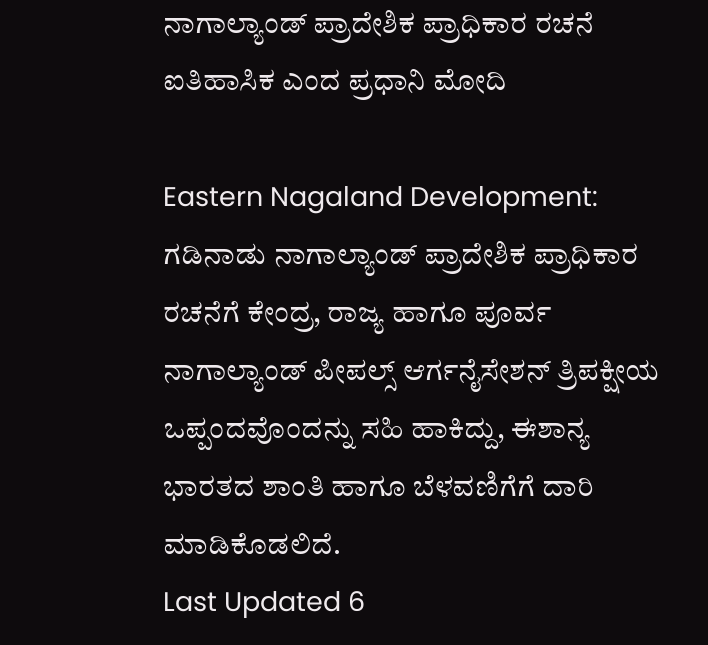ನಾಗಾಲ್ಯಾಂಡ್ ಪ್ರಾದೇಶಿಕ ಪ್ರಾಧಿಕಾರ ರಚನೆ ಐತಿಹಾಸಿಕ ಎಂದ ಪ್ರಧಾನಿ ಮೋದಿ

Eastern Nagaland Development: ಗಡಿನಾಡು ನಾಗಾಲ್ಯಾಂಡ್ ಪ್ರಾದೇಶಿಕ ಪ್ರಾಧಿಕಾರ ರಚನೆಗೆ ಕೇಂದ್ರ, ರಾಜ್ಯ ಹಾಗೂ ಪೂರ್ವ ನಾಗಾಲ್ಯಾಂಡ್ ಪೀಪಲ್ಸ್ ಆರ್ಗನೈಸೇಶನ್ ತ್ರಿಪಕ್ಷೀಯ ಒಪ್ಪಂದವೊಂದನ್ನು ಸಹಿ ಹಾಕಿದ್ದು, ಈಶಾನ್ಯ ಭಾರತದ ಶಾಂತಿ ಹಾಗೂ ಬೆಳವಣಿಗೆಗೆ ದಾರಿ ಮಾಡಿಕೊಡಲಿದೆ.
Last Updated 6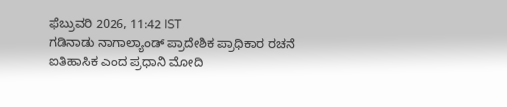ಫೆಬ್ರುವರಿ 2026, 11:42 IST
ಗಡಿನಾಡು ನಾಗಾಲ್ಯಾಂಡ್ ಪ್ರಾದೇಶಿಕ ಪ್ರಾಧಿಕಾರ ರಚನೆ ಐತಿಹಾಸಿಕ ಎಂದ ಪ್ರಧಾನಿ ಮೋದಿ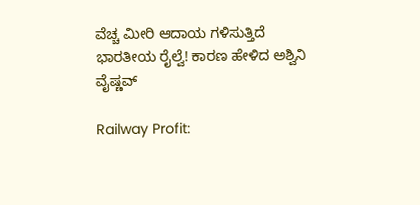ವೆಚ್ಚ ಮೀರಿ ಆದಾಯ ಗಳಿಸುತ್ತಿದೆ ಭಾರತೀಯ ರೈಲ್ವೆ! ಕಾರಣ ಹೇಳಿದ ಅಶ್ವಿನಿ ವೈಷ್ಣವ್

Railway Profit: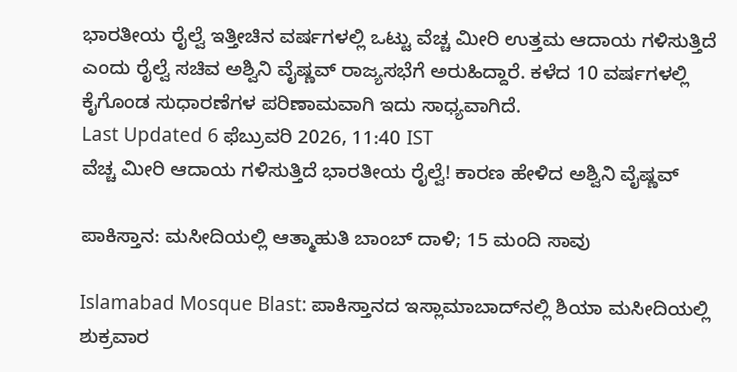ಭಾರತೀಯ ರೈಲ್ವೆ ಇತ್ತೀಚಿನ ವರ್ಷಗಳಲ್ಲಿ ಒಟ್ಟು ವೆಚ್ಚ ಮೀರಿ ಉತ್ತಮ ಆದಾಯ ಗಳಿಸುತ್ತಿದೆ ಎಂದು ರೈಲ್ವೆ ಸಚಿವ ಅಶ್ವಿನಿ ವೈಷ್ಣವ್ ರಾಜ್ಯಸಭೆಗೆ ಅರುಹಿದ್ದಾರೆ. ಕಳೆದ 10 ವರ್ಷಗಳಲ್ಲಿ ಕೈಗೊಂಡ ಸುಧಾರಣೆಗಳ ಪರಿಣಾಮವಾಗಿ ಇದು ಸಾಧ್ಯವಾಗಿದೆ.
Last Updated 6 ಫೆಬ್ರುವರಿ 2026, 11:40 IST
ವೆಚ್ಚ ಮೀರಿ ಆದಾಯ ಗಳಿಸುತ್ತಿದೆ ಭಾರತೀಯ ರೈಲ್ವೆ! ಕಾರಣ ಹೇಳಿದ ಅಶ್ವಿನಿ ವೈಷ್ಣವ್

ಪಾಕಿಸ್ತಾನ: ಮಸೀದಿಯಲ್ಲಿ ಆತ್ಮಾಹುತಿ ಬಾಂಬ್ ದಾಳಿ; 15 ಮಂದಿ ಸಾವು

Islamabad Mosque Blast: ಪಾಕಿಸ್ತಾನದ ಇಸ್ಲಾಮಾಬಾದ್‌ನಲ್ಲಿ ಶಿಯಾ ಮಸೀದಿಯಲ್ಲಿ ಶುಕ್ರವಾರ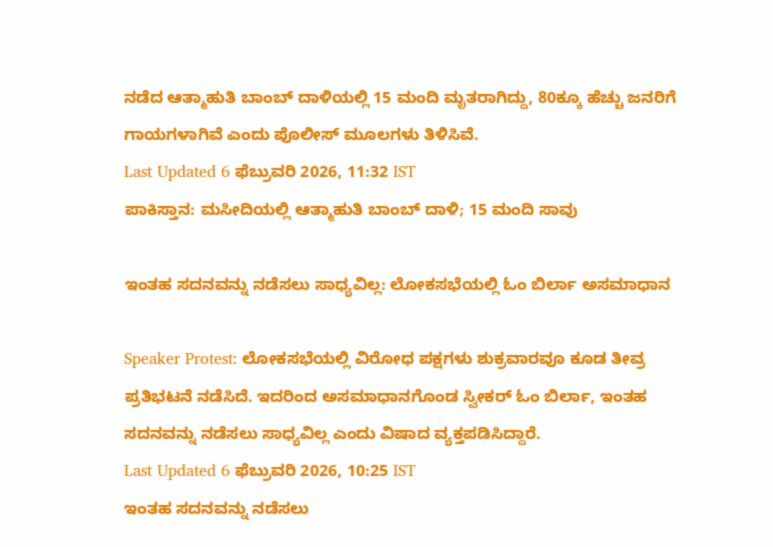ನಡೆದ ಆತ್ಮಾಹುತಿ ಬಾಂಬ್ ದಾಳಿಯಲ್ಲಿ 15 ಮಂದಿ ಮೃತರಾಗಿದ್ದು, 80ಕ್ಕೂ ಹೆಚ್ಚು ಜನರಿಗೆ ಗಾಯಗಳಾಗಿವೆ ಎಂದು ಪೊಲೀಸ್ ಮೂಲಗಳು ತಿಳಿಸಿವೆ.
Last Updated 6 ಫೆಬ್ರುವರಿ 2026, 11:32 IST
ಪಾಕಿಸ್ತಾನ: ಮಸೀದಿಯಲ್ಲಿ ಆತ್ಮಾಹುತಿ ಬಾಂಬ್ ದಾಳಿ; 15 ಮಂದಿ ಸಾವು

ಇಂತಹ ಸದನವನ್ನು ನಡೆಸಲು ಸಾಧ್ಯವಿಲ್ಲ: ಲೋಕಸಭೆಯಲ್ಲಿ ಓಂ ಬಿರ್ಲಾ ಅಸಮಾಧಾನ

Speaker Protest: ಲೋಕಸಭೆಯಲ್ಲಿ ವಿರೋಧ ಪಕ್ಷಗಳು ಶುಕ್ರವಾರವೂ ಕೂಡ ತೀವ್ರ ಪ್ರತಿಭಟನೆ ನಡೆಸಿದೆ. ಇದರಿಂದ ಅಸಮಾಧಾನಗೊಂಡ ಸ್ವೀಕರ್‌ ಓಂ ಬಿರ್ಲಾ, ಇಂತಹ ಸದನವನ್ನು ನಡೆಸಲು ಸಾಧ್ಯವಿಲ್ಲ ಎಂದು ವಿಷಾದ ವ್ಯಕ್ತಪಡಿಸಿದ್ದಾರೆ.
Last Updated 6 ಫೆಬ್ರುವರಿ 2026, 10:25 IST
ಇಂತಹ ಸದನವನ್ನು ನಡೆಸಲು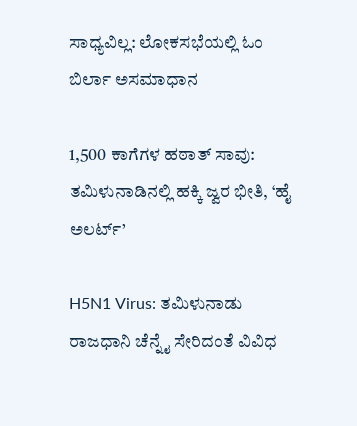ಸಾಧ್ಯವಿಲ್ಲ: ಲೋಕಸಭೆಯಲ್ಲಿ ಓಂ ಬಿರ್ಲಾ ಅಸಮಾಧಾನ

1,500 ಕಾಗೆಗಳ ಹಠಾತ್ ಸಾವು: ತಮಿಳುನಾಡಿನಲ್ಲಿ ಹಕ್ಕಿ ಜ್ವರ ಭೀತಿ, ‘ಹೈ ಅಲರ್ಟ್’

H5N1 Virus: ತಮಿಳುನಾಡು ರಾಜಧಾನಿ ಚೆನ್ನೈ ಸೇರಿದಂತೆ ವಿವಿಧ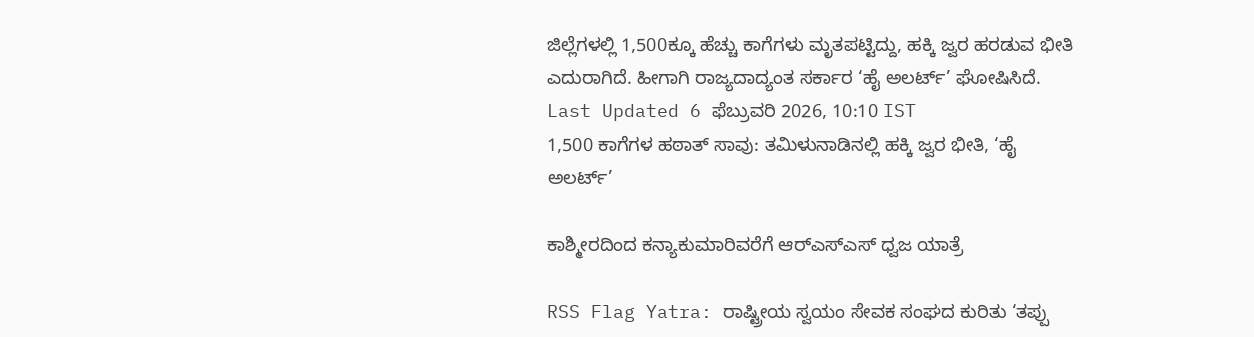ಜಿಲ್ಲೆಗಳಲ್ಲಿ 1,500ಕ್ಕೂ ಹೆಚ್ಚು ಕಾಗೆಗಳು ಮೃತಪಟ್ಟಿದ್ದು, ಹಕ್ಕಿ ಜ್ವರ ಹರಡುವ ಭೀತಿ ಎದುರಾಗಿದೆ. ಹೀಗಾಗಿ ರಾಜ್ಯದಾದ್ಯಂತ ಸರ್ಕಾರ ‘ಹೈ ಅಲರ್ಟ್’ ಘೋಷಿಸಿದೆ.
Last Updated 6 ಫೆಬ್ರುವರಿ 2026, 10:10 IST
1,500 ಕಾಗೆಗಳ ಹಠಾತ್ ಸಾವು: ತಮಿಳುನಾಡಿನಲ್ಲಿ ಹಕ್ಕಿ ಜ್ವರ ಭೀತಿ, ‘ಹೈ ಅಲರ್ಟ್’

ಕಾಶ್ಮೀರದಿಂದ ಕನ್ಯಾಕುಮಾರಿವರೆಗೆ ಆರ್‌ಎಸ್‌ಎಸ್‌ ಧ್ವಜ ಯಾತ್ರೆ

RSS Flag Yatra: ರಾಷ್ಟ್ರೀಯ ಸ್ವಯಂ ಸೇವಕ ಸಂಘದ ಕುರಿತು ‘ತಪ್ಪು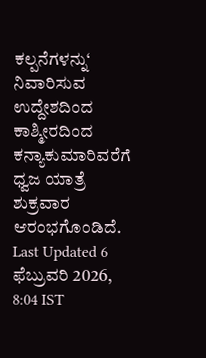ಕಲ್ಪನೆಗಳನ್ನು‘ ನಿವಾರಿಸುವ ಉದ್ದೇಶದಿಂದ ಕಾಶ್ಮೀರದಿಂದ ಕನ್ಯಾಕುಮಾರಿವರೆಗೆ ಧ್ವಜ ಯಾತ್ರೆ ಶುಕ್ರವಾರ ಆರಂಭಗೊಂಡಿದೆ.
Last Updated 6 ಫೆಬ್ರುವರಿ 2026, 8:04 IST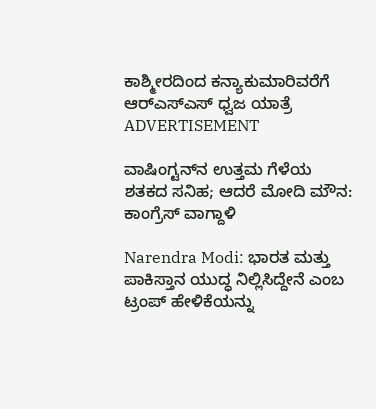ಕಾಶ್ಮೀರದಿಂದ ಕನ್ಯಾಕುಮಾರಿವರೆಗೆ ಆರ್‌ಎಸ್‌ಎಸ್‌ ಧ್ವಜ ಯಾತ್ರೆ
ADVERTISEMENT

ವಾಷಿಂಗ್ಟನ್‌ನ ಉತ್ತಮ ಗೆಳೆಯ ಶತಕದ ಸನಿಹ; ಆದರೆ ಮೋದಿ ಮೌನ: ಕಾಂಗ್ರೆಸ್ ವಾಗ್ದಾಳಿ

Narendra Modi: ಭಾರತ ಮತ್ತು ಪಾಕಿಸ್ತಾನ ಯುದ್ಧ ನಿಲ್ಲಿಸಿದ್ದೇನೆ ಎಂಬ ಟ್ರಂಪ್‌ ಹೇಳಿಕೆಯನ್ನು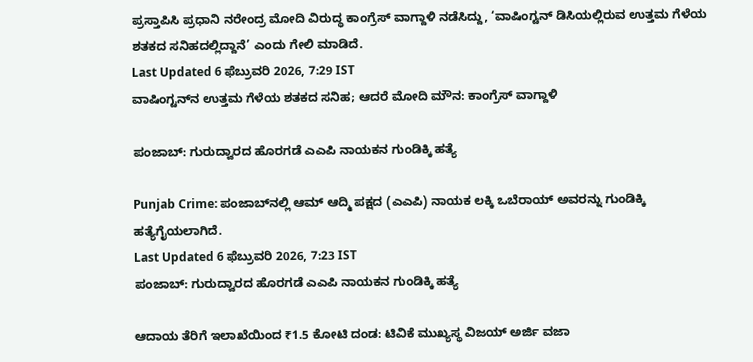ಪ್ರಸ್ತಾಪಿಸಿ ಪ್ರಧಾನಿ ನರೇಂದ್ರ ಮೋದಿ ವಿರುದ್ಧ ಕಾಂಗ್ರೆಸ್‌ ವಾಗ್ದಾಳಿ ನಡೆಸಿದ್ದು, ‘ವಾಷಿಂಗ್ಟನ್‌ ಡಿಸಿಯಲ್ಲಿರುವ ಉತ್ತಮ ಗೆಳೆಯ ಶತಕದ ಸನಿಹದಲ್ಲಿದ್ದಾನೆ’ ಎಂದು ಗೇಲಿ ಮಾಡಿದೆ.
Last Updated 6 ಫೆಬ್ರುವರಿ 2026, 7:29 IST
ವಾಷಿಂಗ್ಟನ್‌ನ ಉತ್ತಮ ಗೆಳೆಯ ಶತಕದ ಸನಿಹ; ಆದರೆ ಮೋದಿ ಮೌನ: ಕಾಂಗ್ರೆಸ್ ವಾಗ್ದಾಳಿ

ಪಂಜಾಬ್: ಗುರುದ್ವಾರದ ಹೊರಗಡೆ ಎಎಪಿ ನಾಯಕನ ಗುಂಡಿಕ್ಕಿ ಹತ್ಯೆ

Punjab Crime: ಪಂಜಾಬ್‌ನಲ್ಲಿ ಆಮ್ ಆದ್ಮಿ ಪಕ್ಷದ (ಎಎಪಿ) ನಾಯಕ ಲಕ್ಕಿ ಒಬೆರಾಯ್ ಅವರನ್ನು ಗುಂಡಿಕ್ಕಿ ಹತ್ಯೆಗೈಯಲಾಗಿದೆ.
Last Updated 6 ಫೆಬ್ರುವರಿ 2026, 7:23 IST
ಪಂಜಾಬ್: ಗುರುದ್ವಾರದ ಹೊರಗಡೆ ಎಎಪಿ ನಾಯಕನ ಗುಂಡಿಕ್ಕಿ ಹತ್ಯೆ

ಆದಾಯ ತೆರಿಗೆ ಇಲಾಖೆಯಿಂದ ₹1.5 ಕೋಟಿ ದಂಡ: ಟಿವಿಕೆ ಮುಖ್ಯಸ್ಥ ವಿಜಯ್ ಅರ್ಜಿ ವಜಾ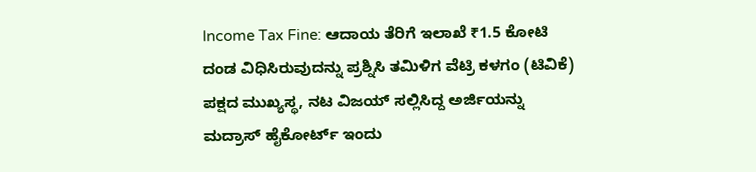Income Tax Fine: ಆದಾಯ ತೆರಿಗೆ ಇಲಾಖೆ ₹1.5 ಕೋಟಿ ದಂಡ ವಿಧಿಸಿರುವುದನ್ನು ಪ್ರಶ್ನಿಸಿ ತಮಿಳಿಗ ವೆಟ್ರಿ ಕಳಗಂ (ಟಿವಿಕೆ) ಪಕ್ಷದ ಮುಖ್ಯಸ್ಥ, ನಟ ವಿಜಯ್ ಸಲ್ಲಿಸಿದ್ದ ಅರ್ಜಿಯನ್ನು ಮದ್ರಾಸ್ ಹೈಕೋರ್ಟ್ ಇಂದು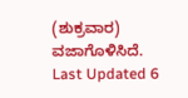(ಶುಕ್ರವಾರ) ವಜಾಗೊಳಿಸಿದೆ.
Last Updated 6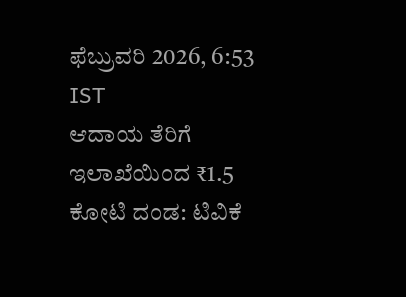ಫೆಬ್ರುವರಿ 2026, 6:53 IST
ಆದಾಯ ತೆರಿಗೆ ಇಲಾಖೆಯಿಂದ ₹1.5 ಕೋಟಿ ದಂಡ: ಟಿವಿಕೆ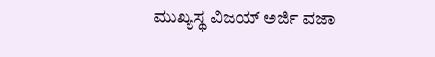ಮುಖ್ಯಸ್ಥ ವಿಜಯ್ ಅರ್ಜಿ ವಜಾ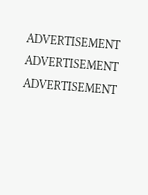ADVERTISEMENT
ADVERTISEMENT
ADVERTISEMENT